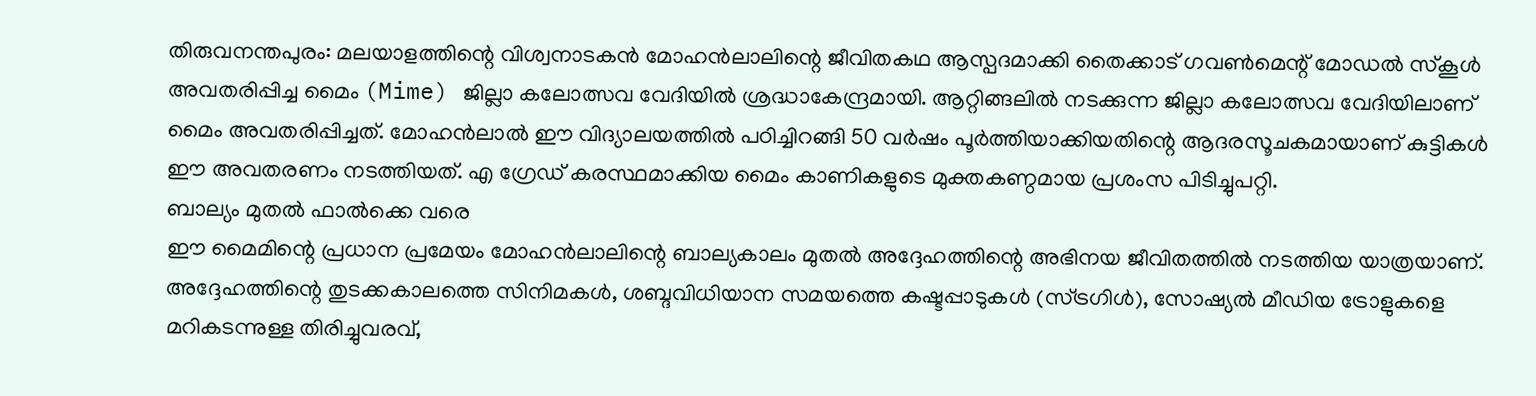തിരുവനന്തപുരം: മലയാളത്തിന്റെ വിശ്വനാടകൻ മോഹൻലാലിന്റെ ജീവിതകഥ ആസ്പദമാക്കി തൈക്കാട് ഗവൺമെന്റ് മോഡൽ സ്കൂൾ അവതരിപ്പിച്ച മൈം (Mime) ജില്ലാ കലോത്സവ വേദിയിൽ ശ്രദ്ധാകേന്ദ്രമായി. ആറ്റിങ്ങലിൽ നടക്കുന്ന ജില്ലാ കലോത്സവ വേദിയിലാണ് മൈം അവതരിപ്പിച്ചത്. മോഹൻലാൽ ഈ വിദ്യാലയത്തിൽ പഠിച്ചിറങ്ങി 50 വർഷം പൂർത്തിയാക്കിയതിന്റെ ആദരസൂചകമായാണ് കുട്ടികൾ ഈ അവതരണം നടത്തിയത്. എ ഗ്രേഡ് കരസ്ഥമാക്കിയ മൈം കാണികളുടെ മുക്തകണ്ഠമായ പ്രശംസ പിടിച്ചുപറ്റി.
ബാല്യം മുതൽ ഫാൽക്കെ വരെ
ഈ മൈമിന്റെ പ്രധാന പ്രമേയം മോഹൻലാലിന്റെ ബാല്യകാലം മുതൽ അദ്ദേഹത്തിന്റെ അഭിനയ ജീവിതത്തിൽ നടത്തിയ യാത്രയാണ്. അദ്ദേഹത്തിന്റെ തുടക്കകാലത്തെ സിനിമകൾ, ശബ്ദവിധിയാന സമയത്തെ കഷ്ടപ്പാടുകൾ (സ്ട്രഗിൾ), സോഷ്യൽ മീഡിയ ട്രോളുകളെ മറികടന്നുള്ള തിരിച്ചുവരവ്,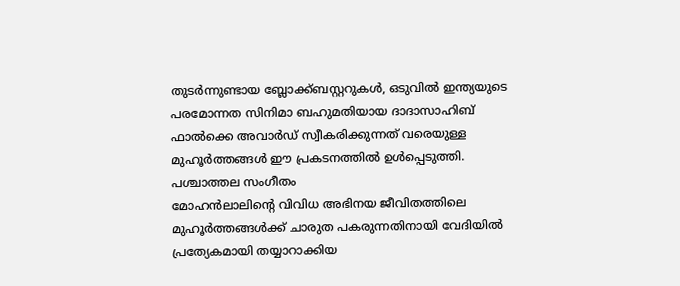തുടർന്നുണ്ടായ ബ്ലോക്ക്ബസ്റ്ററുകൾ, ഒടുവിൽ ഇന്ത്യയുടെ പരമോന്നത സിനിമാ ബഹുമതിയായ ദാദാസാഹിബ് ഫാൽക്കെ അവാർഡ് സ്വീകരിക്കുന്നത് വരെയുള്ള മുഹൂർത്തങ്ങൾ ഈ പ്രകടനത്തിൽ ഉൾപ്പെടുത്തി.
പശ്ചാത്തല സംഗീതം
മോഹൻലാലിന്റെ വിവിധ അഭിനയ ജീവിതത്തിലെ മുഹൂർത്തങ്ങൾക്ക് ചാരുത പകരുന്നതിനായി വേദിയിൽ പ്രത്യേകമായി തയ്യാറാക്കിയ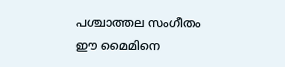പശ്ചാത്തല സംഗീതം ഈ മൈമിനെ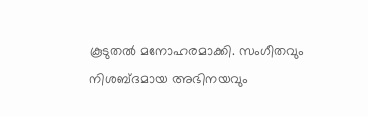കൂടുതൽ മനോഹരമാക്കി. സംഗീതവും നിശബ്ദമായ അഭിനയവും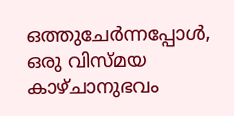ഒത്തുചേർന്നപ്പോൾ, ഒരു വിസ്മയ കാഴ്ചാനുഭവം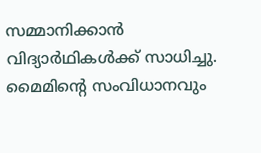സമ്മാനിക്കാൻ വിദ്യാർഥികൾക്ക് സാധിച്ചു.
മൈമിൻ്റെ സംവിധാനവും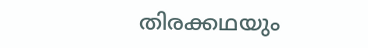തിരക്കഥയും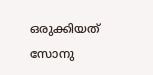ഒരുക്കിയത് സോനു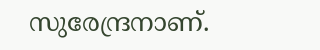സുരേന്ദ്രനാണ്.